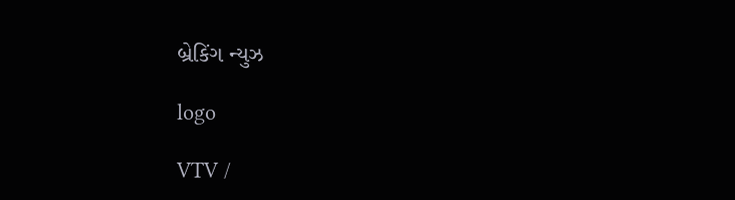બ્રેકિંગ ન્યુઝ

logo

VTV /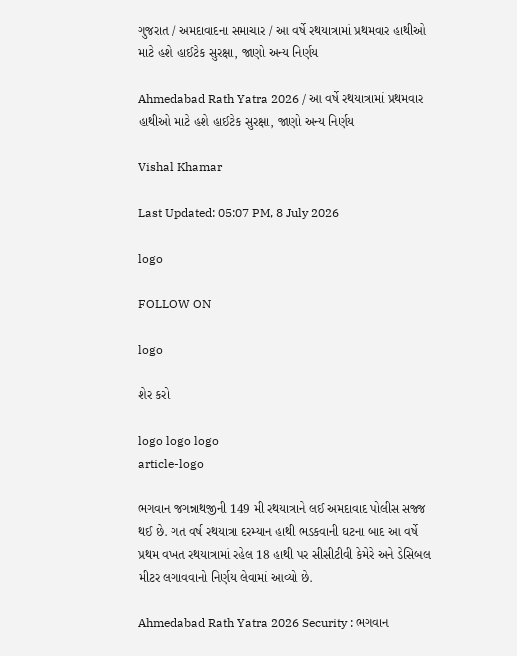ગુજરાત / અમદાવાદના સમાચાર / આ વર્ષે રથયાત્રામાં પ્રથમવાર હાથીઓ માટે હશે હાઈટેક સુરક્ષા, જાણો અન્ય નિર્ણય

Ahmedabad Rath Yatra 2026 / આ વર્ષે રથયાત્રામાં પ્રથમવાર હાથીઓ માટે હશે હાઈટેક સુરક્ષા, જાણો અન્ય નિર્ણય

Vishal Khamar

Last Updated: 05:07 PM, 8 July 2026

logo

FOLLOW ON

logo

શેર કરો

logo logo logo
article-logo

ભગવાન જગન્નાથજીની 149 મી રથયાત્રાને લઈ અમદાવાદ પોલીસ સજ્જ થઈ છે. ગત વર્ષ રથયાત્રા દરમ્યાન હાથી ભડકવાની ઘટના બાદ આ વર્ષે પ્રથમ વખત રથયાત્રામાં રહેલ 18 હાથી પર સીસીટીવી કેમેરે અને ડેસિબલ મીટર લગાવવાનો નિર્ણય લેવામાં આવ્યો છે.

Ahmedabad Rath Yatra 2026 Security : ભગવાન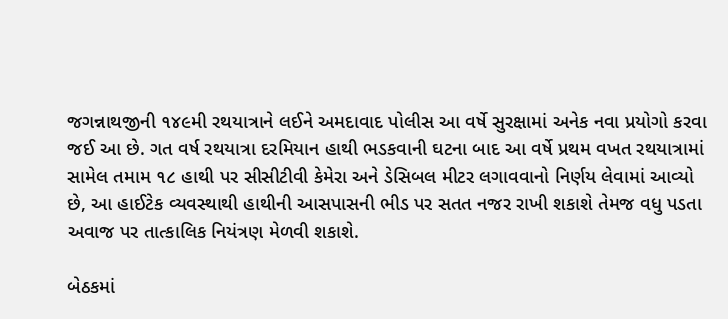જગન્નાથજીની ૧૪૯મી રથયાત્રાને લઈને અમદાવાદ પોલીસ આ વર્ષે સુરક્ષામાં અનેક નવા પ્રયોગો કરવા જઈ આ છે. ગત વર્ષ રથયાત્રા દરમિયાન હાથી ભડકવાની ઘટના બાદ આ વર્ષે પ્રથમ વખત રથયાત્રામાં સામેલ તમામ ૧૮ હાથી પર સીસીટીવી કેમેરા અને ડેસિબલ મીટર લગાવવાનો નિર્ણય લેવામાં આવ્યો છે, આ હાઈટેક વ્યવસ્થાથી હાથીની આસપાસની ભીડ પર સતત નજર રાખી શકાશે તેમજ વધુ પડતા અવાજ પર તાત્કાલિક નિયંત્રણ મેળવી શકાશે.

બેઠકમાં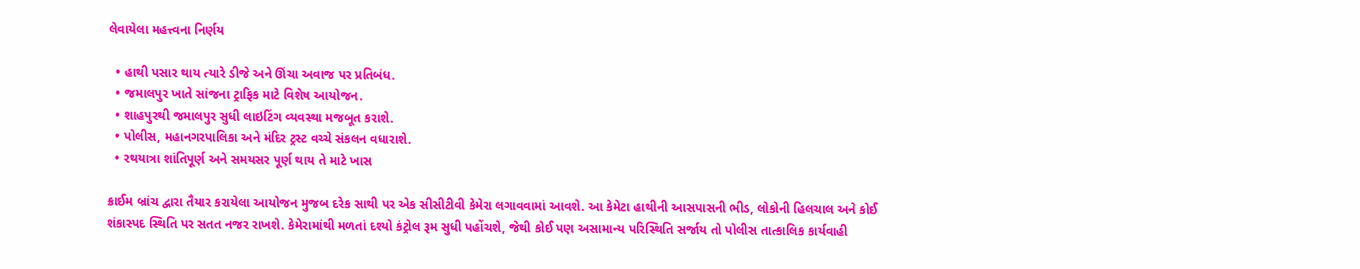લેવાયેલા મહત્ત્વના નિર્ણય

  • હાથી પસાર થાય ત્યારે ડીજે અને ઊંચા અવાજ પર પ્રતિબંધ.
  • જમાલપુર ખાતે સાંજના ટ્રાફિક માટે વિશેષ આયોજન.
  • શાહપુરથી જમાલપુર સુધી લાઇટિંગ વ્યવસ્થા મજબૂત કરાશે.
  • પોલીસ, મહાનગરપાલિકા અને મંદિર ટ્રસ્ટ વચ્ચે સંકલન વધારાશે.
  • રથયાત્રા શાંતિપૂર્ણ અને સમયસર પૂર્ણ થાય તે માટે ખાસ

ક્રાઈમ બ્રાંચ દ્વારા તૈયાર કરાયેલા આયોજન મુજબ દરેક સાથી પર એક સીસીટીવી કેમેરા લગાવવામાં આવશે. આ કેમેટા હાથીની આસપાસની ભીડ, લોકોની હિલચાલ અને કોઈ શંકાસ્પદ સ્થિતિ પર સતત નજર રાખશે. કેમેરામાંથી મળતાં દશ્યો કંટ્રોલ રૂમ સુધી પહોંચશે, જેથી કોઈ પણ અસામાન્ય પરિસ્થિતિ સર્જાય તો પોલીસ તાત્કાલિક કાર્યવાહી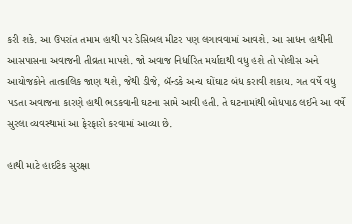કરી શકે. આ ઉપરાંત તમામ હાથી પર ડેસિબલ મીટર પણ લગાવવામાં આવશે. આ સાધન હાથીની આસપાસના અવાજની તીવ્રતા માપશે. જો અવાજ નિર્ધારિત મર્યાદાથી વધુ હશે તો પોલીસ અને આયોજકોને તાત્કાલિક જાણ થશે, જેથી ડીજે, બૅન્ડકે અન્ય ઘોંઘાટ બંધ કરાવી શકાય. ગત વર્ષે વધુ પડતા અવાજના કારણે હાથી ભડકવાની ઘટના સામે આવી હતી. તે ઘટનામાંથી બોધપાઠ લઈને આ વર્ષે સુરલા વ્યવસ્થામાં આ ફેરફારો કરવામાં આવ્યા છે.

હાથી માટે હાઈટેક સુરક્ષા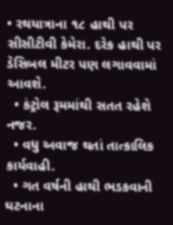• રથયાત્રાના ૧૮ હાથી પર સીસીટીવી કેમેરા. દરેક હાથી પર ડેસિબલ મીટર પણ લગાવવામાં આવશે.
  • કંટ્રોલ રૂમમાંથી સતત રહેશે નજર.
  • વધુ અવાજ થતાં તાત્કાલિક કાર્યવાહી.
  • ગત વર્ષની હાથી ભડકવાની ઘટનાના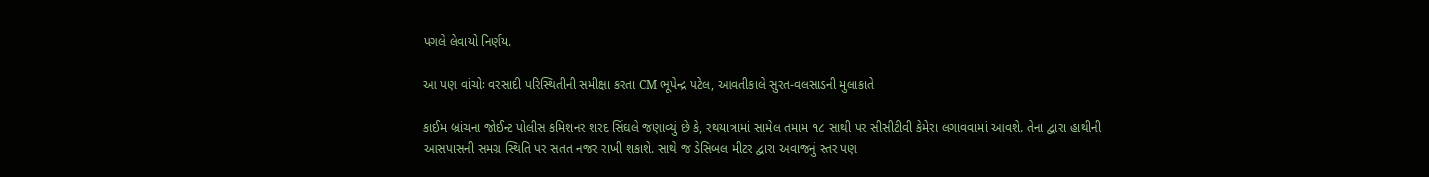પગલે લેવાયો નિર્ણય.

આ પણ વાંચોઃ વરસાદી પરિસ્થિતીની સમીક્ષા કરતા CM ભૂપેન્દ્ર પટેલ, આવતીકાલે સુરત-વલસાડની મુલાકાતે

કાઈમ બ્રાંચના જોઈન્ટ પોલીસ કમિશનર શરદ સિંઘલે જણાવ્યું છે કે, રથયાત્રામાં સામેલ તમામ ૧૮ સાથી પર સીસીટીવી કેમેરા લગાવવામાં આવશે. તેના દ્વારા હાથીની આસપાસની સમગ્ર સ્થિતિ પર સતત નજર રાખી શકાશે. સાથે જ ડેસિબલ મીટર દ્વારા અવાજનું સ્તર પણ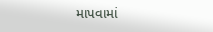માપવામાં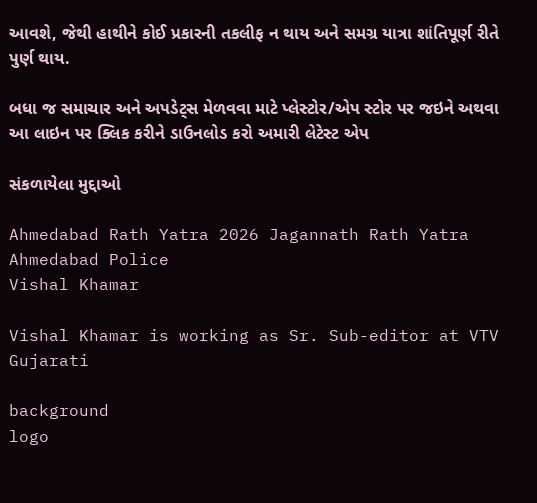આવશે, જેથી હાથીને કોઈ પ્રકારની તકલીફ ન થાય અને સમગ્ર યાત્રા શાંતિપૂર્ણ રીતે પુર્ણ થાય.

બધા જ સમાચાર અને અપડેટ્સ મેળવવા માટે પ્લેસ્ટોર/એપ સ્ટોર પર જઇને અથવા આ લાઇન પર ક્લિક કરીને ડાઉનલોડ કરો અમારી લેટેસ્ટ એપ

સંકળાયેલા મુદ્દાઓ

Ahmedabad Rath Yatra 2026 Jagannath Rath Yatra Ahmedabad Police
Vishal Khamar

Vishal Khamar is working as Sr. Sub-editor at VTV Gujarati

background
logo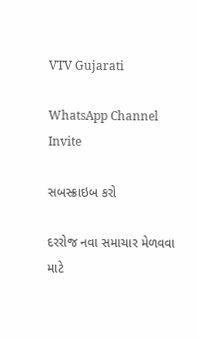VTV Gujarati

WhatsApp Channel Invite

સબસ્ક્રાઇબ કરો

દરરોજ નવા સમાચાર મેળવવા માટે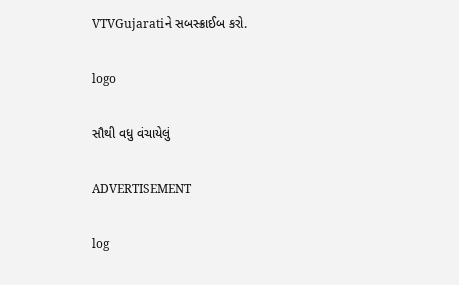VTVGujaratiને સબસ્ક્રાઈબ કરો.

logo

સૌથી વધુ વંચાયેલું

ADVERTISEMENT

log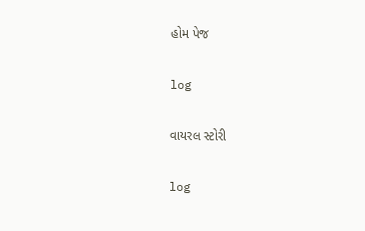હોમ પેજ

log

વાયરલ સ્ટોરી

log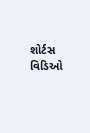શોર્ટસ વિડિઓ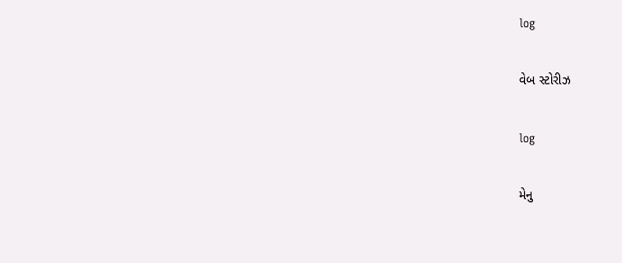log

વેબ સ્ટોરીઝ

log

મેનુ